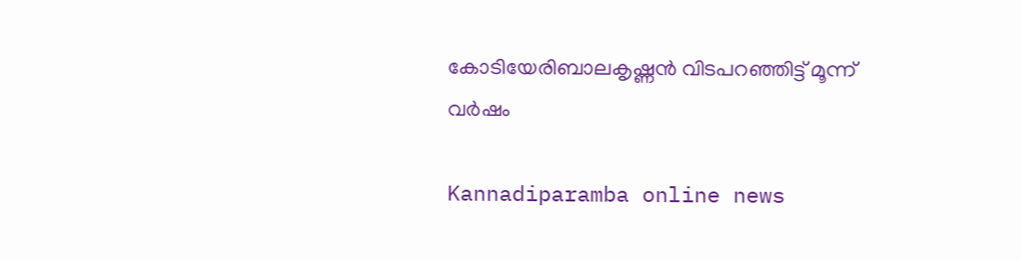കോടിയേരിബാലകൃഷ്ണൻ വിടപറഞ്ഞിട്ട്‌ മൂന്ന് വർഷം

Kannadiparamba online news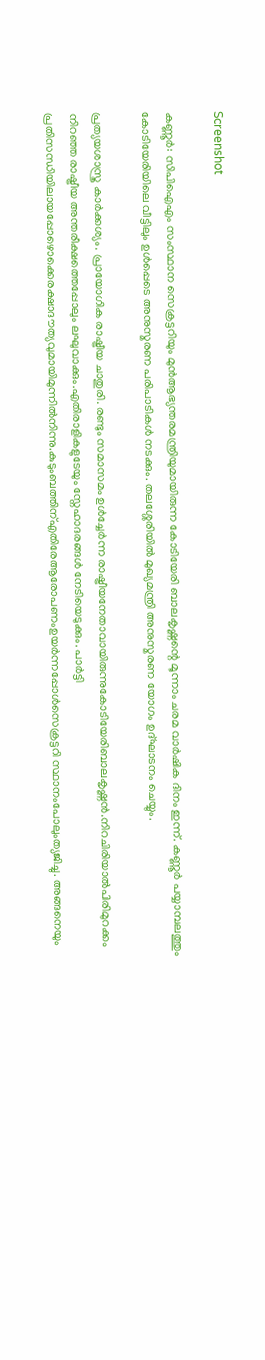Screenshot

കണ്ണൂർ: സിപിഐഎം സംസ്ഥാന സെക്രട്ടറിയും മുൻആഭ്യന്തരമന്ത്രിയുമായിരുന്ന കോടിയേരി ബാലകൃഷ്ണന്റെ മൂന്നാം ചരമ വാർഷിക ദിനം ഇന്ന്. കണ്ണൂർ പയ്യാമ്പലത്തും കോടിയേരിയിലെ വീട്ടിലും ഉൾപ്പെടെ അനുസ്മരണ പരിപാടികൾ നടക്കും. തലശ്ശേരിയിൽ മുഖ്യമന്ത്രി അനുസ്മരണ യോഗം ഉദ്‌ഘാടനം ചെയ്യും.

പ്രത്യയശാസ്ത്ര കാർക്കശ്യം. പ്രായോഗിക രാഷ്ട്രീയ ചാതുരി. രണ്ടും സമാസമം ഉൾച്ചേർന്ന രാഷ്ട്രീയനേതാവായിരുന്നുകോടിയേരിബാലകൃഷ്ണൻ.നിറചിരിയാൽപിരിമുറക്കം നിറഞ്ഞ രാഷ്ട്രീയ അന്തരീക്ഷത്തെപ്പോലും ലഘുവാക്കും.എതിരാളികളുടേയും സ്നേഹാദരങ്ങൾ നേടിയെടുക്കും. പാർട്ടി പ്രതിസന്ധിയിലായപ്പോഴൊക്കെരക്ഷാദൗത്യവുമായിമുന്നിൽനിന്നു.കുടുംബത്തിന്എതിരേആരോപണംഉയർന്നപ്പോൾസെക്രട്ടറി സ്ഥാനംപോലുംത്യജിച്ചു. അങ്ങനെയും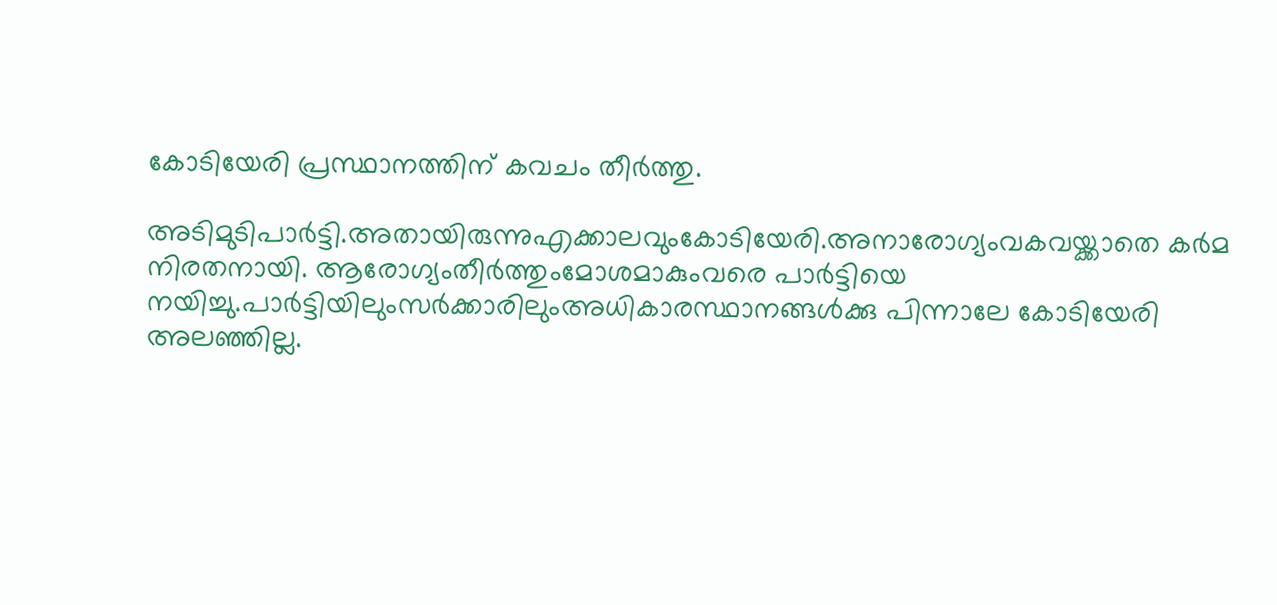കോടിയേരി പ്രസ്ഥാനത്തിന് കവചം തീർത്തു.

അടിമുടിപാർട്ടി.അതായിരുന്നുഎക്കാലവുംകോടിയേരി.അനാരോഗ്യംവകവയ്ക്കാതെ കർമ നിരതനായി. ആരോഗ്യംതീർത്തുംമോശമാകുംവരെ പാർട്ടിയെ നയിച്ചു.പാർട്ടിയിലുംസർക്കാരിലുംഅധികാരസ്ഥാനങ്ങൾക്കു പിന്നാലേ കോടിയേരി അലഞ്ഞില്ല.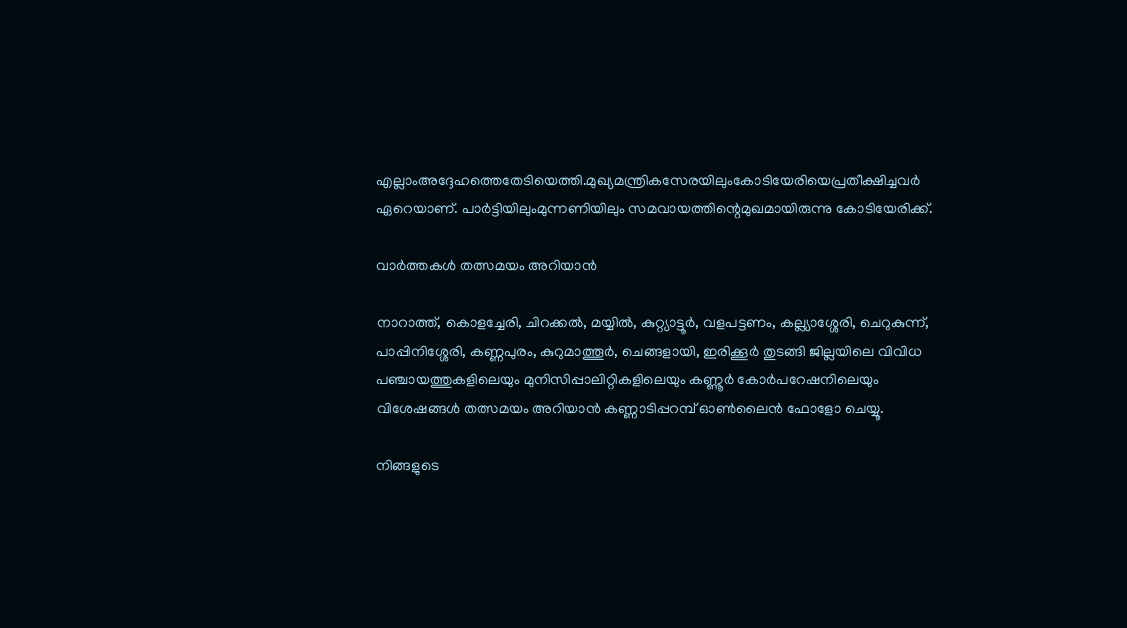എല്ലാംഅദ്ദേഹത്തെതേടിയെത്തി.മുഖ്യമന്ത്രികസേരയിലുംകോടിയേരിയെപ്രതീക്ഷിച്ചവർ ഏറെയാണ്. പാർട്ടിയിലുംമുന്നണിയിലും സമവായത്തിന്റെമുഖമായിരുന്നു കോടിയേരിക്ക്.

വാർത്തകൾ തത്സമയം അറിയാൻ

നാറാത്ത്, കൊളച്ചേരി, ചിറക്കൽ, മയ്യിൽ, കുറ്റ്യാട്ടൂർ, വളപട്ടണം, കല്ല്യാശ്ശേരി, ചെറുകുന്ന്, പാപ്പിനിശ്ശേരി, കണ്ണപുരം, കുറുമാത്തൂർ, ചെങ്ങളായി, ഇരിക്കൂർ തുടങ്ങി ജില്ലയിലെ വിവിധ പഞ്ചായത്തുകളിലെയും മുനിസിപ്പാലിറ്റികളിലെയും കണ്ണൂർ കോർപറേഷനിലെയും വിശേഷങ്ങൾ തത്സമയം അറിയാൻ കണ്ണാടിപ്പറമ്പ് ഓൺലൈൻ ഫോളോ ചെയ്യൂ.

നിങ്ങളുടെ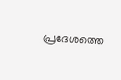പ്രദേശത്തെ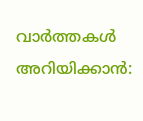വാർത്തകൾ അറിയിക്കാൻ: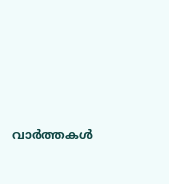വാർത്തകൾ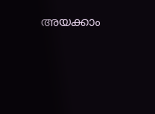അയക്കാം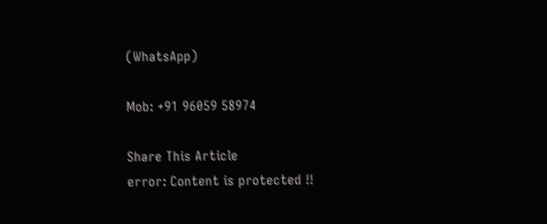(WhatsApp)

Mob: +91 96059 58974

Share This Article
error: Content is protected !!